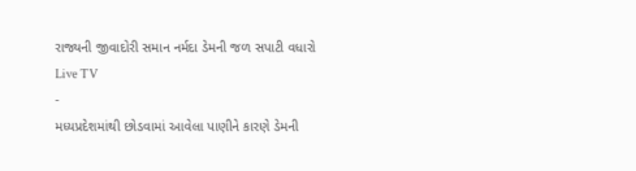રાજ્યની જીવાદોરી સમાન નર્મદા ડેમની જળ સપાટી વધારો
Live TV
-
મધ્યપ્રદેશમાંથી છોડવામાં આવેલા પાણીને કારણે ડેમની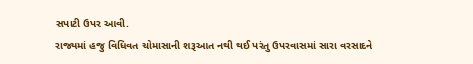સપાટી ઉપર આવી.
રાજ્યમાં હજુ વિધિવત ચોમાસાની શરૂઆત નથી થઈ પરંતુ ઉપરવાસમાં સારા વરસાદને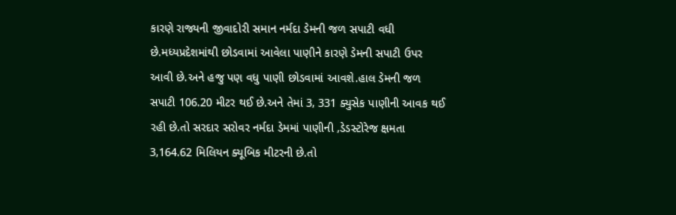કારણે રાજ્યની જીવાદોરી સમાન નર્મદા ડેમની જળ સપાટી વધી છે.મધ્યપ્રદેશમાંથી છોડવામાં આવેલા પાણીને કારણે ડેમની સપાટી ઉપર આવી છે.અને હજુ પણ વધુ પાણી છોડવામાં આવશે.હાલ ડેમની જળ સપાટી 106.20 મીટર થઈ છે.અને તેમાં 3, 331 ક્યુસેક પાણીની આવક થઈ રહી છે.તો સરદાર સરોવર નર્મદા ડેમમાં પાણીની ,ડેડસ્ટોરેજ ક્ષમતા 3,164.62 મિલિયન ક્યૂબિક મીટરની છે.તો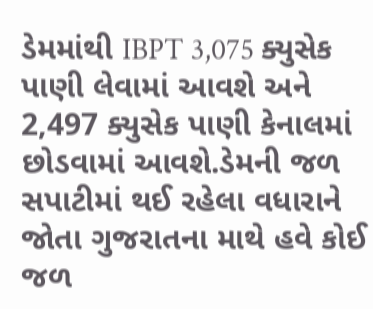ડેમમાંથી IBPT 3,075 ક્યુસેક પાણી લેવામાં આવશે અને 2,497 ક્યુસેક પાણી કેનાલમાં છોડવામાં આવશે.ડેમની જળ સપાટીમાં થઈ રહેલા વધારાને જોતા ગુજરાતના માથે હવે કોઈ જળ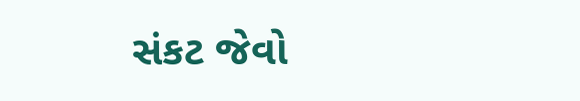સંકટ જેવો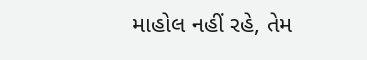માહોલ નહીં રહે, તેમ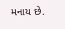મનાય છે.